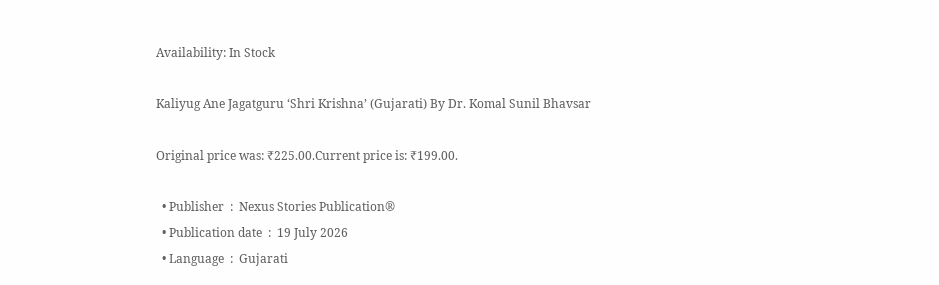Availability: In Stock

Kaliyug Ane Jagatguru ‘Shri Krishna’ (Gujarati) By Dr. Komal Sunil Bhavsar

Original price was: ₹225.00.Current price is: ₹199.00.

  • Publisher  :  Nexus Stories Publication®
  • Publication date  :  19 July 2026
  • Language  :  Gujarati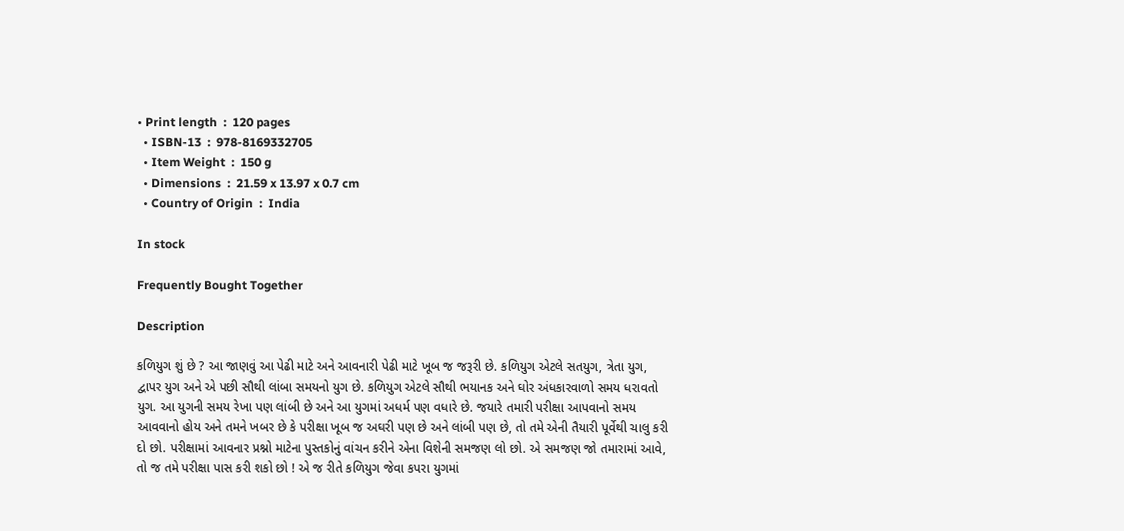• Print length  :  120 pages
  • ISBN-13  :  978-8169332705
  • Item Weight  :  150 g
  • Dimensions  :  21.59 x 13.97 x 0.7 cm
  • Country of Origin  :  India

In stock

Frequently Bought Together

Description

કળિયુગ શું છે ? આ જાણવું આ પેઢી માટે અને આવનારી પેઢી માટે ખૂબ જ જરૂરી છે. કળિયુગ એટલે સતયુગ, ત્રેતા યુગ, દ્વાપર યુગ અને એ પછી સૌથી લાંબા સમયનો યુગ છે. કળિયુગ એટલે સૌથી ભયાનક અને ઘોર અંધકારવાળો સમય ધરાવતો યુગ. આ યુગની સમય રેખા પણ લાંબી છે અને આ યુગમાં અધર્મ પણ વધારે છે. જયારે તમારી પરીક્ષા આપવાનો સમય આવવાનો હોય અને તમને ખબર છે કે પરીક્ષા ખૂબ જ અઘરી પણ છે અને લાંબી પણ છે, તો તમે એની તૈયારી પૂર્વેથી ચાલુ કરી દો છો. પરીક્ષામાં આવનાર પ્રશ્નો માટેના પુસ્તકોનું વાંચન કરીને એના વિશેની સમજણ લો છો. એ સમજણ જો તમારામાં આવે, તો જ તમે પરીક્ષા પાસ કરી શકો છો ! એ જ રીતે કળિયુગ જેવા કપરા યુગમાં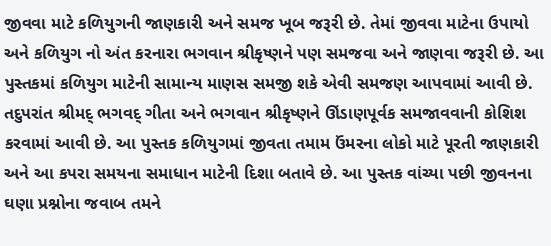જીવવા માટે કળિયુગની જાણકારી અને સમજ ખૂબ જરૂરી છે. તેમાં જીવવા માટેના ઉપાયો અને કળિયુગ નો અંત કરનારા ભગવાન શ્રીકૃષ્ણને પણ સમજવા અને જાણવા જરૂરી છે. આ પુસ્તકમાં કળિયુગ માટેની સામાન્ય માણસ સમજી શકે એવી સમજણ આપવામાં આવી છે. તદુપરાંત શ્રીમદ્ ભગવદ્ ગીતા અને ભગવાન શ્રીકૃષ્ણને ઊંડાણપૂર્વક સમજાવવાની કોશિશ કરવામાં આવી છે. આ પુસ્તક કળિયુગમાં જીવતા તમામ ઉંમરના લોકો માટે પૂરતી જાણકારી અને આ કપરા સમયના સમાધાન માટેની દિશા બતાવે છે. આ પુસ્તક વાંચ્યા પછી જીવનના ઘણા પ્રશ્નોના જવાબ તમને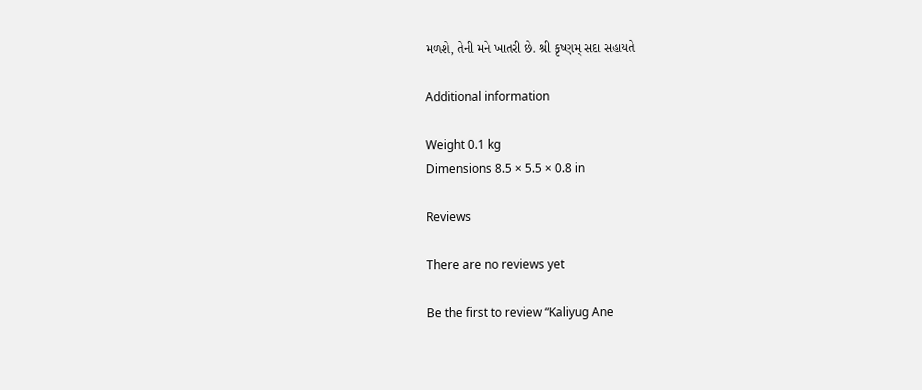મળશે, તેની મને ખાતરી છે. શ્રી કૃષ્ણમ્ સદા સહાયતે

Additional information

Weight 0.1 kg
Dimensions 8.5 × 5.5 × 0.8 in

Reviews

There are no reviews yet

Be the first to review “Kaliyug Ane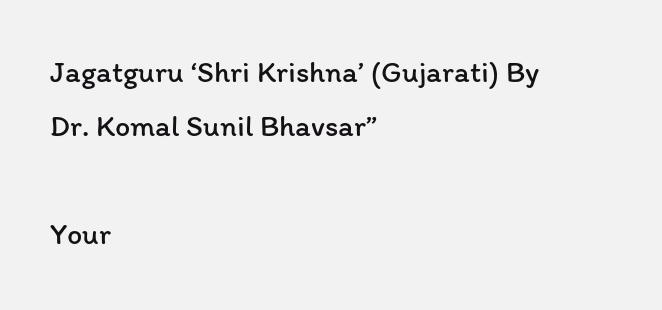Jagatguru ‘Shri Krishna’ (Gujarati) By Dr. Komal Sunil Bhavsar”

Your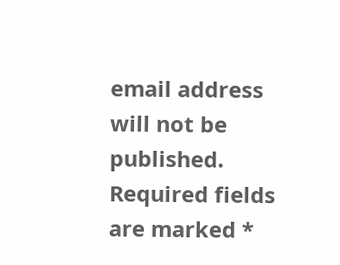email address will not be published. Required fields are marked *